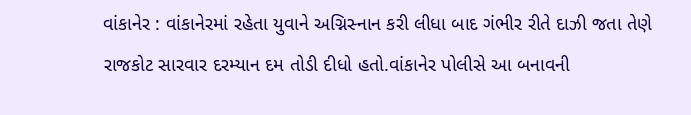વાંકાનેર : વાંકાનેરમાં રહેતા યુવાને અગ્નિસ્નાન કરી લીધા બાદ ગંભીર રીતે દાઝી જતા તેણે રાજકોટ સારવાર દરમ્યાન દમ તોડી દીધો હતો.વાંકાનેર પોલીસે આ બનાવની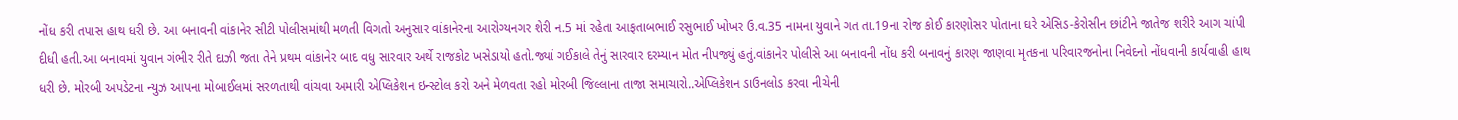નોંધ કરી તપાસ હાથ ધરી છે. આ બનાવની વાંકાનેર સીટી પોલીસમાંથી મળતી વિગતો અનુસાર વાંકાનેરના આરોગ્યનગર શેરી ન.5 માં રહેતા આફતાબભાઈ રસુભાઈ ખોખર ઉ.વ.35 નામના યુવાને ગત તા.19ના રોજ કોઈ કારણોસર પોતાના ઘરે એસિડ-કેરોસીન છાંટીને જાતેજ શરીરે આગ ચાંપી દીધી હતી.આ બનાવમાં યુવાન ગંભીર રીતે દાઝી જતા તેને પ્રથમ વાંકાનેર બાદ વધુ સારવાર અર્થે રાજકોટ ખસેડાયો હતો.જ્યાં ગઈકાલે તેનું સારવાર દરમ્યાન મોત નીપજ્યું હતું.વાંકાનેર પોલીસે આ બનાવની નોંધ કરી બનાવનું કારણ જાણવા મૃતકના પરિવારજનોના નિવેદનો નોંધવાની કાર્યવાહી હાથ ધરી છે. મોરબી અપડેટના ન્યુઝ આપના મોબાઈલમાં સરળતાથી વાંચવા અમારી એપ્લિકેશન ઇન્સ્ટોલ કરો અને મેળવતા રહો મોરબી જિલ્લાના તાજા સમાચારો..એપ્લિકેશન ડાઉનલોડ કરવા નીચેની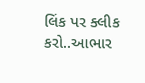લિંક પર ક્લીક કરો..આભાર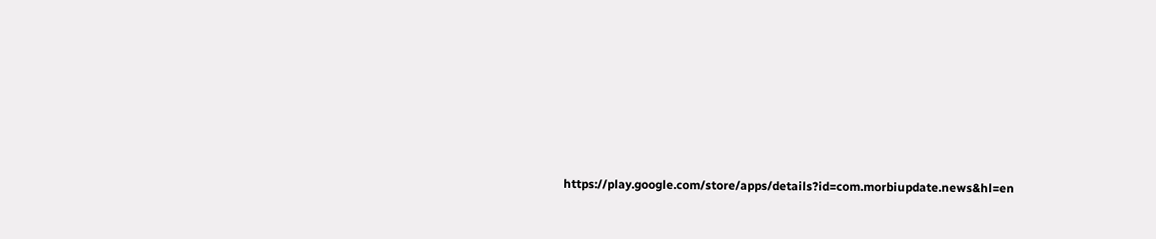https://play.google.com/store/apps/details?id=com.morbiupdate.news&hl=en